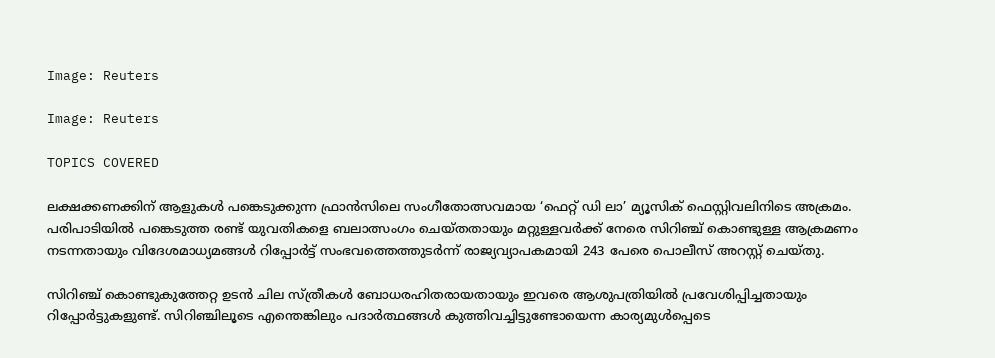Image: Reuters

Image: Reuters

TOPICS COVERED

ലക്ഷക്കണക്കിന് ആളുകള്‍ പങ്കെടുക്കുന്ന ഫ്രാന്‍സിലെ സംഗീതോത്സവമായ ‘ഫെറ്റ് ഡി ലാ’ മ്യൂസിക് ഫെസ്റ്റിവലിനിടെ അക്രമം. പരിപാടിയില്‍ പങ്കെടുത്ത രണ്ട് യുവതികളെ ബലാത്സംഗം ചെയ്തതായും മറ്റുള്ളവര്‍ക്ക് നേരെ സിറിഞ്ച് കൊണ്ടുള്ള ആക്രമണം നടന്നതായും വിദേശമാധ്യമങ്ങള്‍ റിപ്പോര്‍ട്ട് സംഭവത്തെത്തുടര്‍ന്ന് രാജ്യവ്യാപകമായി 243 പേരെ പൊലീസ് അറസ്റ്റ് ചെയ്തു.

സിറിഞ്ച് കൊണ്ടുകുത്തേറ്റ ഉടന്‍ ചില സ്ത്രീകള്‍ ബോധരഹിതരായതായും ഇവരെ ആശുപത്രിയിൽ പ്രവേശിപ്പിച്ചതായും റിപ്പോര്‍ട്ടുകളുണ്ട്. സിറിഞ്ചിലൂടെ എന്തെങ്കിലും പദാര്‍ത്ഥങ്ങള്‍ കുത്തിവച്ചിട്ടുണ്ടോയെന്ന കാര്യമുള്‍പ്പെടെ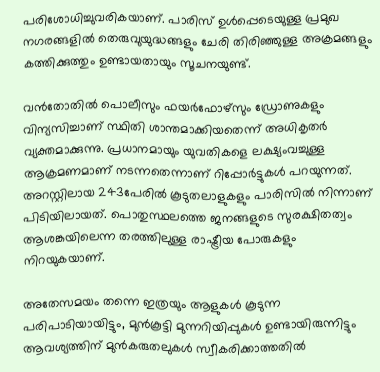പരിശോധിച്ചുവരികയാണ്. പാരിസ് ഉള്‍പ്പെടെയുള്ള പ്രമുഖ നഗരങ്ങളില്‍ തെരുവുയുദ്ധങ്ങളും ചേരി തിരിഞ്ഞുള്ള അക്രമങ്ങളും കത്തിക്കുത്തും ഉണ്ടായതായും സൂചനയുണ്ട്.

വന്‍തോതില്‍ പൊലീസും ഫയര്‍ഫോഴ്സും ഡ്രോണുകളും വിന്യസിച്ചാണ് സ്ഥിതി ശാന്തമാക്കിയതെന്ന് അധികൃതര്‍ വ്യക്തമാക്കുന്നു. പ്രധാനമായും യുവതികളെ ലക്ഷ്യംവച്ചുള്ള ആക്രമണമാണ് നടന്നതെന്നാണ് റിപ്പോര്‍ട്ടുകള്‍ പറയുന്നത്. അറസ്റ്റിലായ 243പേരില്‍ കൂടുതലാളുകളും പാരിസില്‍ നിന്നാണ് പിടിയിലായത്. പൊതുസ്ഥലത്തെ ജനങ്ങളുടെ സുരക്ഷിതത്വം ആശങ്കയിലെന്ന തരത്തിലുള്ള രാഷ്ട്രീയ പോരുകളും നിറയുകയാണ്.

അതേസമയം തന്നെ ഇത്രയും ആളുകള്‍ കൂടുന്ന പരിപാടിയായിട്ടും, മുൻകൂട്ടി മുന്നറിയിപ്പുകൾ ഉണ്ടായിരുന്നിട്ടും ആവശ്യത്തിന് മുൻകരുതലുകൾ സ്വീകരിക്കാത്തതിൽ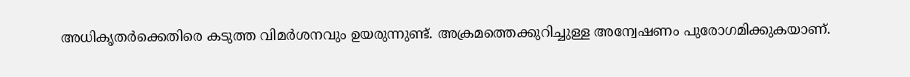അധികൃതർക്കെതിരെ കടുത്ത വിമർശനവും ഉയരുന്നുണ്ട്. അക്രമത്തെക്കുറിച്ചുള്ള അന്വേഷണം പുരോഗമിക്കുകയാണ്.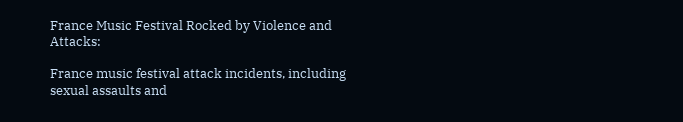France Music Festival Rocked by Violence and Attacks:

France music festival attack incidents, including sexual assaults and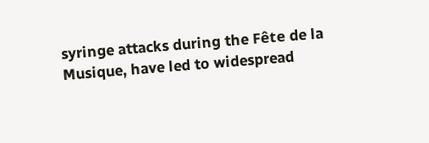syringe attacks during the Fête de la Musique, have led to widespread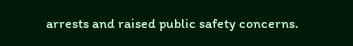arrests and raised public safety concerns.